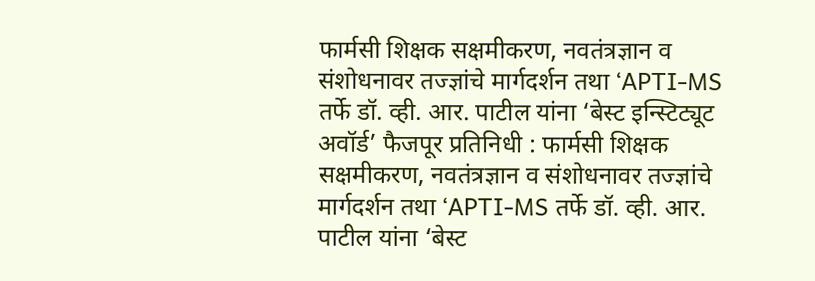फार्मसी शिक्षक सक्षमीकरण, नवतंत्रज्ञान व संशोधनावर तज्ज्ञांचे मार्गदर्शन तथा ‘APTI-MS तर्फे डॉ. व्ही. आर. पाटील यांना ‘बेस्ट इन्स्टिट्यूट अवॉर्ड’ फैजपूर प्रतिनिधी : फार्मसी शिक्षक सक्षमीकरण, नवतंत्रज्ञान व संशोधनावर तज्ज्ञांचे मार्गदर्शन तथा ‘APTI-MS तर्फे डॉ. व्ही. आर. पाटील यांना ‘बेस्ट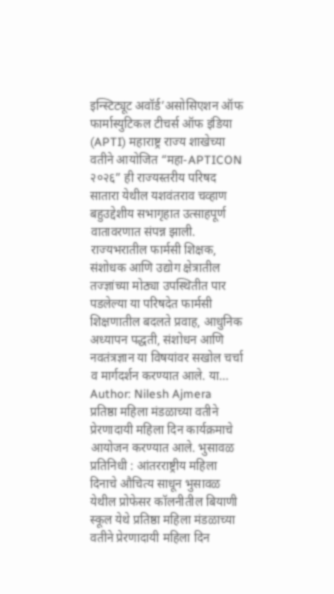इन्स्टिट्यूट अवॉर्ड’असोसिएशन ऑफ फार्मास्युटिकल टीचर्स ऑफ इंडिया (APTI) महाराष्ट्र राज्य शाखेच्या वतीने आयोजित “महा-APTICON २०२६” ही राज्यस्तरीय परिषद सातारा येथील यशवंतराव चव्हाण बहुउद्देशीय सभागृहात उत्साहपूर्ण वातावरणात संपन्न झाली. राज्यभरातील फार्मसी शिक्षक, संशोधक आणि उद्योग क्षेत्रातील तज्ज्ञांच्या मोठ्या उपस्थितीत पार पडलेल्या या परिषदेत फार्मसी शिक्षणातील बदलते प्रवाह, आधुनिक अध्यापन पद्धती, संशोधन आणि नवतंत्रज्ञान या विषयांवर सखोल चर्चा व मार्गदर्शन करण्यात आले. या…
Author: Nilesh Ajmera
प्रतिष्ठा महिला मंडळाच्या वतीने प्रेरणादायी महिला दिन कार्यक्रमाचे आयोजन करण्यात आले. भुसावळ प्रतिनिधी : आंतरराष्ट्रीय महिला दिनाचे औचित्य साधून भुसावळ येथील प्रोफेसर कॉलनीतील बियाणी स्कूल येथे प्रतिष्ठा महिला मंडळाच्या वतीने प्रेरणादायी महिला दिन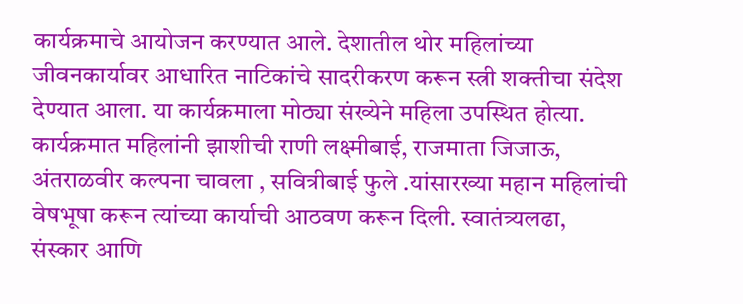कार्यक्रमाचे आयोजन करण्यात आले. देशातील थोर महिलांच्या जीवनकार्यावर आधारित नाटिकांचे सादरीकरण करून स्त्री शक्तीचा संदेश देण्यात आला. या कार्यक्रमाला मोठ्या संख्येने महिला उपस्थित होत्या. कार्यक्रमात महिलांनी झाशीची राणी लक्ष्मीबाई, राजमाता जिजाऊ, अंतराळवीर कल्पना चावला , सवित्रीबाई फुले .यांसारख्या महान महिलांची वेषभूषा करून त्यांच्या कार्याची आठवण करून दिली. स्वातंत्र्यलढा, संस्कार आणि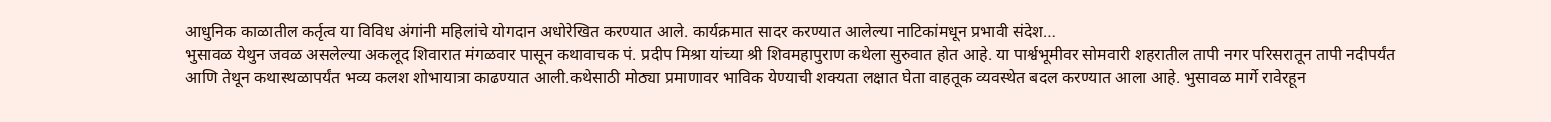आधुनिक काळातील कर्तृत्व या विविध अंगांनी महिलांचे योगदान अधोरेखित करण्यात आले. कार्यक्रमात सादर करण्यात आलेल्या नाटिकांमधून प्रभावी संदेश…
भुसावळ येथुन जवळ असलेल्या अकलूद शिवारात मंगळवार पासून कथावाचक पं. प्रदीप मिश्रा यांच्या श्री शिवमहापुराण कथेला सुरुवात होत आहे. या पार्श्वभूमीवर सोमवारी शहरातील तापी नगर परिसरातून तापी नदीपर्यंत आणि तेथून कथास्थळापर्यंत भव्य कलश शोभायात्रा काढण्यात आली.कथेसाठी मोठ्या प्रमाणावर भाविक येण्याची शक्यता लक्षात घेता वाहतूक व्यवस्थेत बदल करण्यात आला आहे. भुसावळ मार्गे रावेरहून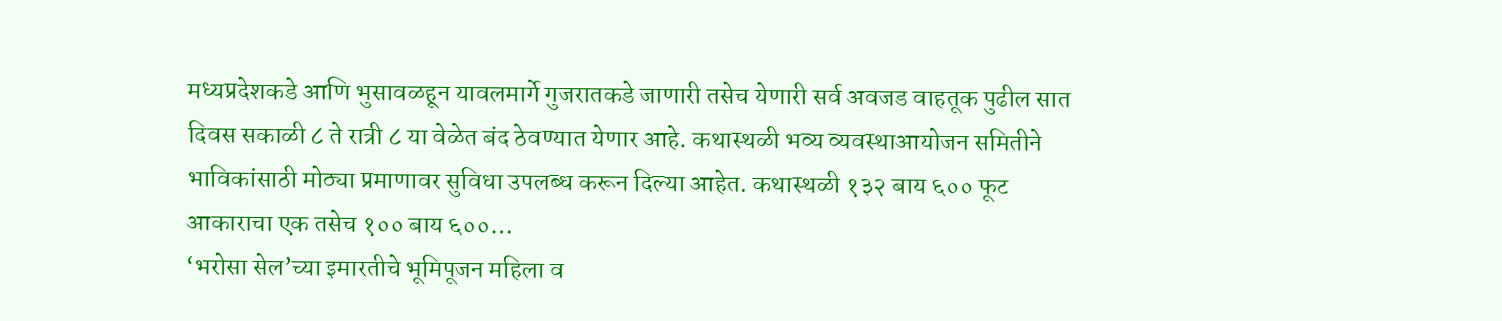मध्यप्रदेशकडे आणि भुसावळहून यावलमार्गे गुजरातकडे जाणारी तसेच येणारी सर्व अवजड वाहतूक पुढील सात दिवस सकाळी ८ ते रात्री ८ या वेळेत बंद ठेवण्यात येणार आहे. कथास्थळी भव्य व्यवस्थाआयोजन समितीने भाविकांसाठी मोठ्या प्रमाणावर सुविधा उपलब्ध करून दिल्या आहेत. कथास्थळी १३२ बाय ६०० फूट आकाराचा एक तसेच १०० बाय ६००…
‘भरोसा सेल’च्या इमारतीचे भूमिपूजन महिला व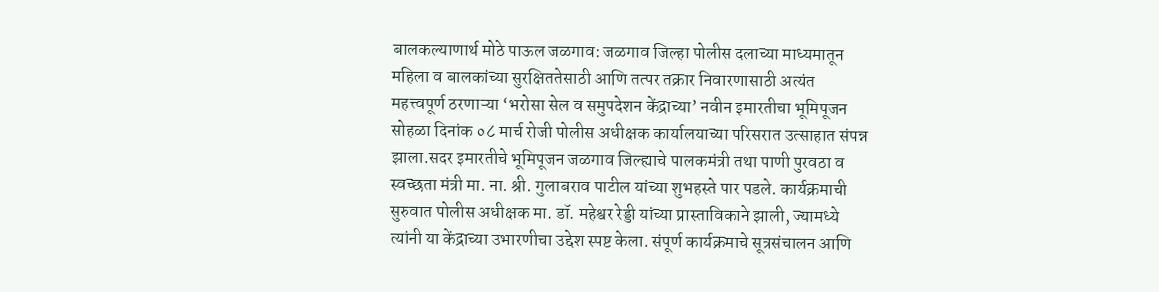बालकल्याणार्थ मोठे पाऊल जळगाव: जळगाव जिल्हा पोलीस दलाच्या माध्यमातून महिला व बालकांच्या सुरक्षिततेसाठी आणि तत्पर तक्रार निवारणासाठी अत्यंत महत्त्वपूर्ण ठरणाऱ्या ‘भरोसा सेल व समुपदेशन केंद्राच्या’ नवीन इमारतीचा भूमिपूजन सोहळा दिनांक ०८ मार्च रोजी पोलीस अधीक्षक कार्यालयाच्या परिसरात उत्साहात संपन्न झाला.सदर इमारतीचे भूमिपूजन जळगाव जिल्ह्याचे पालकमंत्री तथा पाणी पुरवठा व स्वच्छता मंत्री मा. ना. श्री. गुलाबराव पाटील यांच्या शुभहस्ते पार पडले. कार्यक्रमाची सुरुवात पोलीस अधीक्षक मा. डॉ. महेश्वर रेड्डी यांच्या प्रास्ताविकाने झाली, ज्यामध्ये त्यांनी या केंद्राच्या उभारणीचा उद्देश स्पष्ट केला. संपूर्ण कार्यक्रमाचे सूत्रसंचालन आणि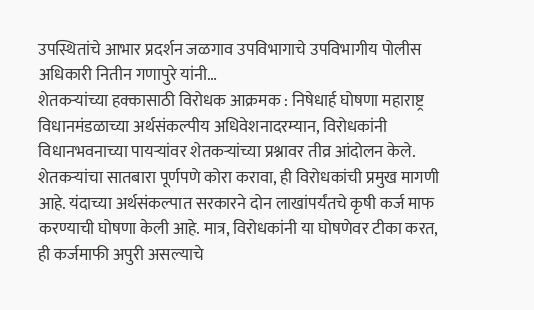उपस्थितांचे आभार प्रदर्शन जळगाव उपविभागाचे उपविभागीय पोलीस अधिकारी नितीन गणापुरे यांनी…
शेतकऱ्यांच्या हक्कासाठी विरोधक आक्रमक : निषेधार्ह घोषणा महाराष्ट्र विधानमंडळाच्या अर्थसंकल्पीय अधिवेशनादरम्यान, विरोधकांनी विधानभवनाच्या पायऱ्यांवर शेतकऱ्यांच्या प्रश्नावर तीव्र आंदोलन केले. शेतकऱ्यांचा सातबारा पूर्णपणे कोरा करावा, ही विरोधकांची प्रमुख मागणी आहे. यंदाच्या अर्थसंकल्पात सरकारने दोन लाखांपर्यंतचे कृषी कर्ज माफ करण्याची घोषणा केली आहे. मात्र, विरोधकांनी या घोषणेवर टीका करत, ही कर्जमाफी अपुरी असल्याचे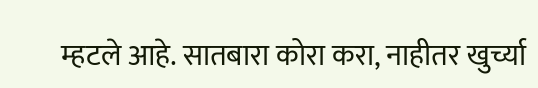म्हटले आहे. सातबारा कोरा करा, नाहीतर खुर्च्या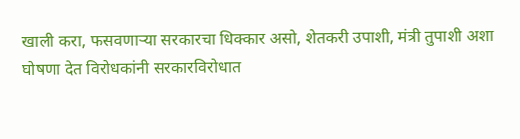खाली करा, फसवणाऱ्या सरकारचा धिक्कार असो, शेतकरी उपाशी, मंत्री तुपाशी अशा घोषणा देत विरोधकांनी सरकारविरोधात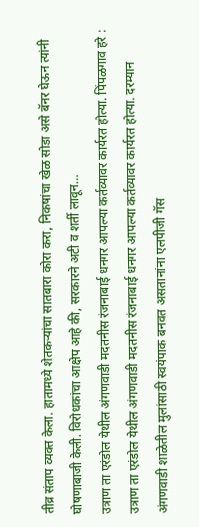तीव्र संताप व्यक्त केला. हातामध्ये शेतकऱ्यांचा सातबारा कोरा करा, निकषांचा खेळ सोडा असे बॅनर घेऊन त्यांनी घोषणाबाजी केली. विरोधकांचा आक्षेप आहे की, सरकारने अटी व शर्ती लावून…
उत्राण ता एरंडोल येथील अंगणवाडी मदतनीस रंजनाबाई धनगर आपल्या कर्तव्यावर कार्यरत होत्या. पिंपळगाव हरे : उत्राण ता एरंडोल येथील अंगणवाडी मदतनीस रंजनाबाई धनगर आपल्या कर्तव्यावर कार्यरत होत्या. दरम्यान अंगणवाडी शाळेतील मुलांसाठी स्वयंपाक बनवत असतानांना एलपीजी गॅस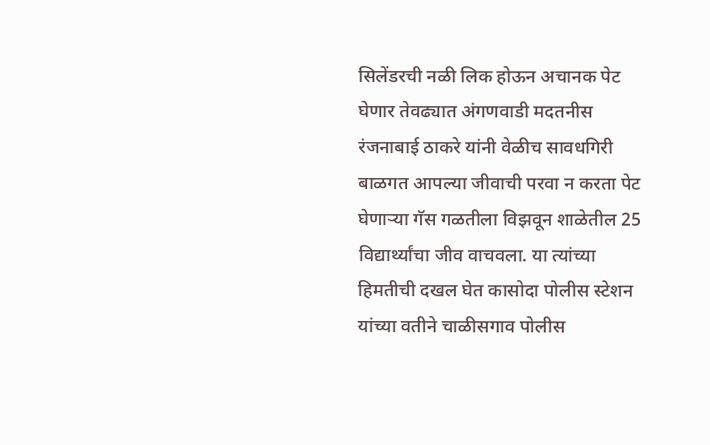सिलेंडरची नळी लिक होऊन अचानक पेट घेणार तेवढ्यात अंगणवाडी मदतनीस रंजनाबाई ठाकरे यांनी वेळीच सावधगिरी बाळगत आपल्या जीवाची परवा न करता पेट घेणाऱ्या गॅस गळतीला विझवून शाळेतील 25 विद्यार्थ्यांचा जीव वाचवला. या त्यांच्या हिमतीची दखल घेत कासोदा पोलीस स्टेशन यांच्या वतीने चाळीसगाव पोलीस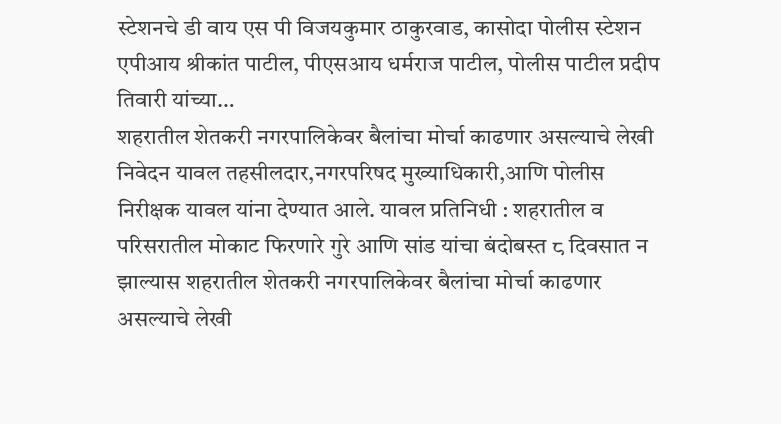स्टेशनचे डी वाय एस पी विजयकुमार ठाकुरवाड, कासोदा पोलीस स्टेशन एपीआय श्रीकांत पाटील, पीएसआय धर्मराज पाटील, पोलीस पाटील प्रदीप तिवारी यांच्या…
शहरातील शेतकरी नगरपालिकेवर बैलांचा मोर्चा काढणार असल्याचे लेखी निवेदन यावल तहसीलदार,नगरपरिषद मुख्याधिकारी,आणि पोलीस निरीक्षक यावल यांना देण्यात आले. यावल प्रतिनिधी : शहरातील व परिसरातील मोकाट फिरणारे गुरे आणि सांड यांचा बंदोबस्त ८ दिवसात न झाल्यास शहरातील शेतकरी नगरपालिकेवर बैलांचा मोर्चा काढणार असल्याचे लेखी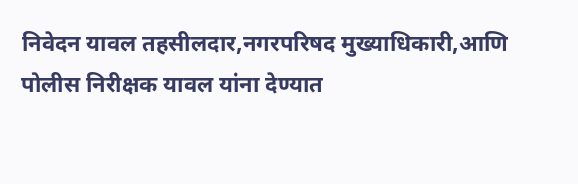निवेदन यावल तहसीलदार,नगरपरिषद मुख्याधिकारी,आणि पोलीस निरीक्षक यावल यांना देण्यात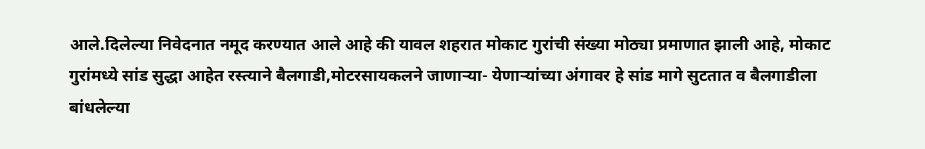आले.दिलेल्या निवेदनात नमूद करण्यात आले आहे की यावल शहरात मोकाट गुरांची संख्या मोठ्या प्रमाणात झाली आहे, मोकाट गुरांमध्ये सांड सुद्धा आहेत रस्त्याने बैलगाडी,मोटरसायकलने जाणाऱ्या- येणाऱ्यांच्या अंगावर हे सांड मागे सुटतात व बैलगाडीला बांधलेल्या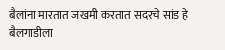बैलांना मारतात जखमी करतात सदरचे सांड हे बैलगाडीला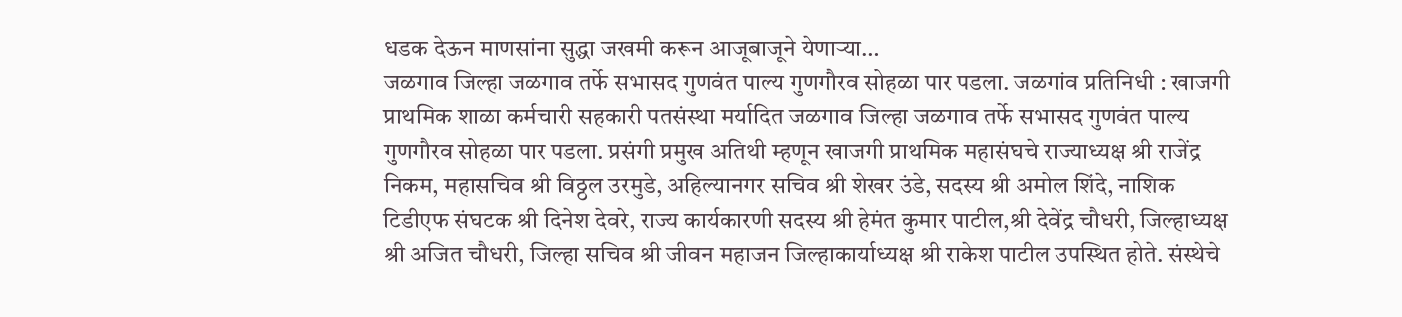धडक देऊन माणसांना सुद्धा जखमी करून आजूबाजूने येणाऱ्या…
जळगाव जिल्हा जळगाव तर्फे सभासद गुणवंत पाल्य गुणगौरव सोहळा पार पडला. जळगांव प्रतिनिधी : खाजगी प्राथमिक शाळा कर्मचारी सहकारी पतसंस्था मर्यादित जळगाव जिल्हा जळगाव तर्फे सभासद गुणवंत पाल्य गुणगौरव सोहळा पार पडला. प्रसंगी प्रमुख अतिथी म्हणून खाजगी प्राथमिक महासंघचे राज्याध्यक्ष श्री राजेंद्र निकम, महासचिव श्री विठ्ठल उरमुडे, अहिल्यानगर सचिव श्री शेखर उंडे, सदस्य श्री अमोल शिंदे, नाशिक टिडीएफ संघटक श्री दिनेश देवरे, राज्य कार्यकारणी सदस्य श्री हेमंत कुमार पाटील,श्री देवेंद्र चौधरी, जिल्हाध्यक्ष श्री अजित चौधरी, जिल्हा सचिव श्री जीवन महाजन जिल्हाकार्याध्यक्ष श्री राकेश पाटील उपस्थित होते. संस्थेचे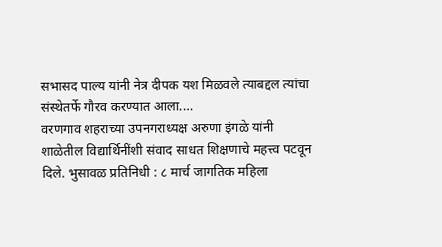सभासद पाल्य यांनी नेत्र दीपक यश मिळवले त्याबद्दल त्यांचा संस्थेतर्फे गौरव करण्यात आला.…
वरणगाव शहराच्या उपनगराध्यक्ष अरुणा इंगळे यांनी शाळेतील विद्यार्थिनींशी संवाद साधत शिक्षणाचे महत्त्व पटवून दिले. भुसावळ प्रतिनिधी : ८ मार्च जागतिक महिला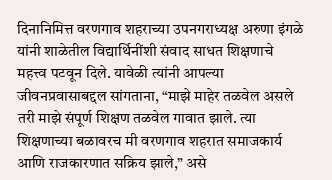दिनानिमित्त वरणगाव शहराच्या उपनगराध्यक्ष अरुणा इंगळे यांनी शाळेतील विद्यार्थिनींशी संवाद साधत शिक्षणाचे महत्त्व पटवून दिले. यावेळी त्यांनी आपल्या जीवनप्रवासाबद्दल सांगताना, “माझे माहेर तळवेल असले तरी माझे संपूर्ण शिक्षण तळवेल गावात झाले. त्या शिक्षणाच्या बळावरच मी वरणगाव शहरात समाजकार्य आणि राजकारणात सक्रिय झाले,” असे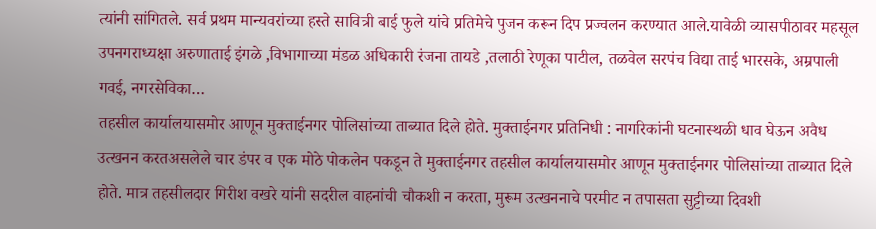त्यांनी सांगितले. सर्व प्रथम मान्यवरांच्या हस्ते सावित्री बाई फुले यांचे प्रतिमेचे पुजन करून दिप प्रज्वलन करण्यात आले.यावेळी व्यासपीठावर महसूल उपनगराध्यक्षा अरुणाताई इंगळे ,विभागाच्या मंडळ अधिकारी रंजना तायडे ,तलाठी रेणूका पाटील, तळवेल सरपंच विद्या ताई भारसके, अम्रपाली गवई, नगरसेविका…
तहसील कार्यालयासमोर आणून मुक्ताईनगर पोलिसांच्या ताब्यात दिले होते. मुक्ताईनगर प्रतिनिधी : नागरिकांनी घटनास्थळी धाव घेऊन अवैध उत्खनन करतअसलेले चार डंपर व एक मोठे पोकलेन पकडून ते मुक्ताईनगर तहसील कार्यालयासमोर आणून मुक्ताईनगर पोलिसांच्या ताब्यात दिले होते. मात्र तहसीलदार गिरीश वखरे यांनी सदरील वाहनांची चौकशी न करता, मुरूम उत्खननाचे परमीट न तपासता सुट्टीच्या दिवशी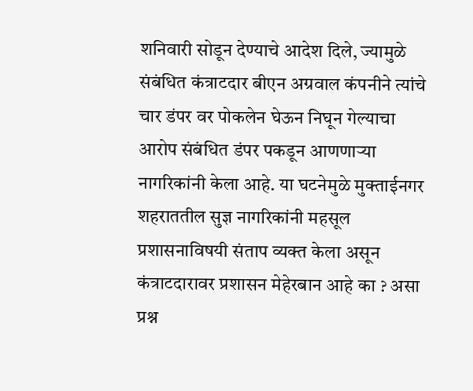शनिवारी सोडून देण्याचे आदेश दिले, ज्यामुळे संबंधित कंत्राटदार बीएन अग्रवाल कंपनीने त्यांचे चार डंपर वर पोकलेन घेऊन निघून गेल्याचा आरोप संबंधित डंपर पकडून आणणाऱ्या नागरिकांनी केला आहे. या घटनेमुळे मुक्ताईनगर शहराततील सुज्ञ नागरिकांनी महसूल प्रशासनाविषयी संताप व्यक्त केला असून कंत्राटदारावर प्रशासन मेहेरबान आहे का ? असा प्रश्न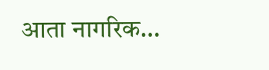आता नागरिक…